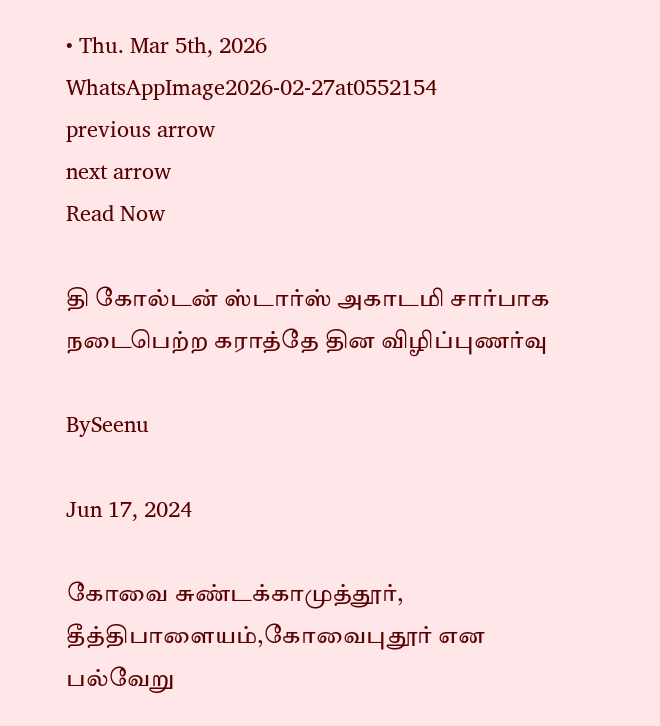• Thu. Mar 5th, 2026
WhatsAppImage2026-02-27at0552154
previous arrow
next arrow
Read Now

தி கோல்டன் ஸ்டார்ஸ் அகாடமி சார்பாக நடைபெற்ற கராத்தே தின விழிப்புணர்வு

BySeenu

Jun 17, 2024

கோவை சுண்டக்காமுத்தூர், தீத்திபாளையம்,கோவைபுதூர் என பல்வேறு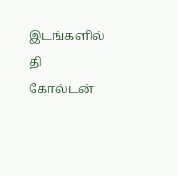இடங்களில் தி கோல்டன்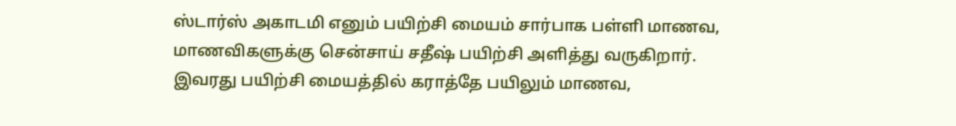ஸ்டார்ஸ் அகாடமி எனும் பயிற்சி மையம் சார்பாக பள்ளி மாணவ, மாணவிகளுக்கு சென்சாய் சதீஷ் பயிற்சி அளித்து வருகிறார்.
இவரது பயிற்சி மையத்தில் கராத்தே பயிலும் மாணவ,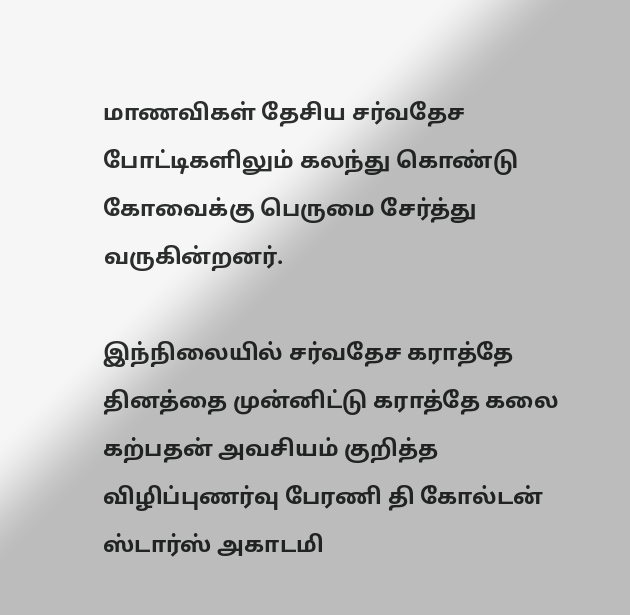மாணவிகள் தேசிய சர்வதேச போட்டிகளிலும் கலந்து கொண்டு கோவைக்கு பெருமை சேர்த்து வருகின்றனர்.

இந்நிலையில் சர்வதேச கராத்தே தினத்தை முன்னிட்டு கராத்தே கலை கற்பதன் அவசியம் குறித்த விழிப்புணர்வு பேரணி தி கோல்டன் ஸ்டார்ஸ் அகாடமி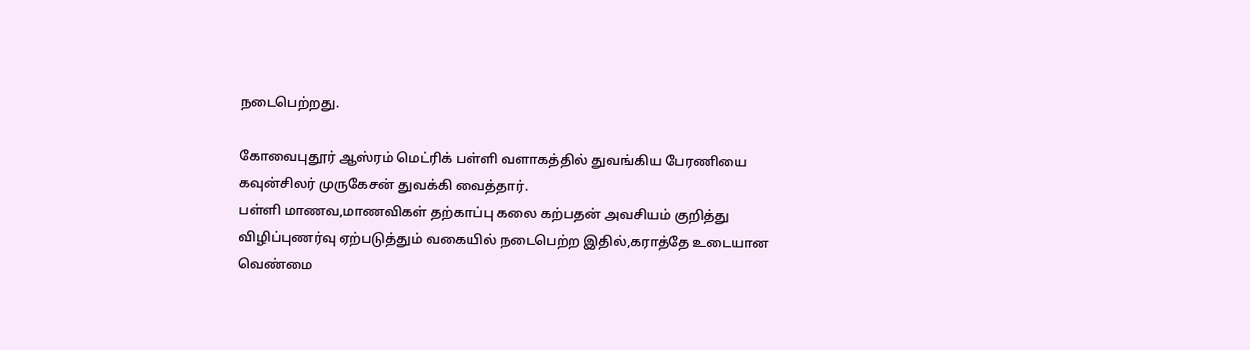நடைபெற்றது.

கோவைபுதூர் ஆஸ்ரம் மெட்ரிக் பள்ளி வளாகத்தில் துவங்கிய பேரணியை கவுன்சிலர் முருகேசன் துவக்கி வைத்தார்.
பள்ளி மாணவ,மாணவிகள் தற்காப்பு கலை கற்பதன் அவசியம் குறித்து விழிப்புணர்வு ஏற்படுத்தும் வகையில் நடைபெற்ற இதில்,கராத்தே உடையான வெண்மை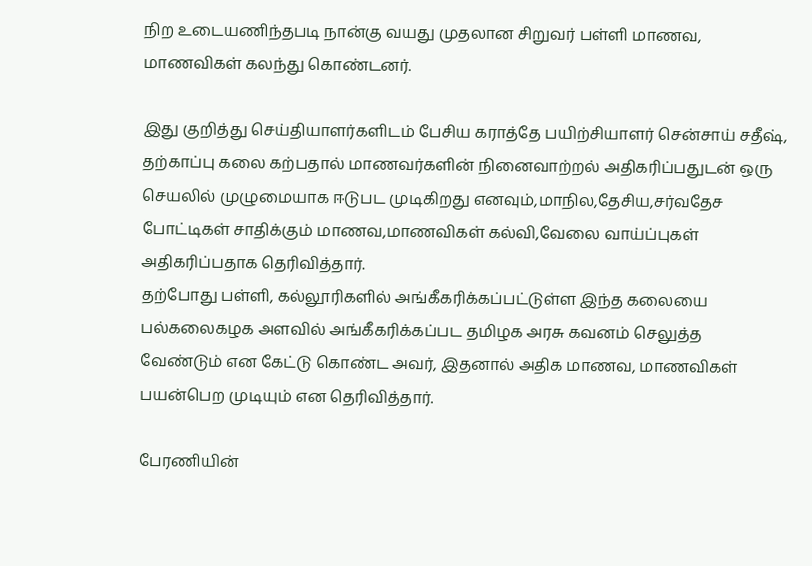நிற உடையணிந்தபடி நான்கு வயது முதலான சிறுவர் பள்ளி மாணவ, மாணவிகள் கலந்து கொண்டனர்.

இது குறித்து செய்தியாளர்களிடம் பேசிய கராத்தே பயிற்சியாளர் சென்சாய் சதீஷ்,
தற்காப்பு கலை கற்பதால் மாணவர்களின் நினைவாற்றல் அதிகரிப்பதுடன் ஒரு செயலில் முழுமையாக ஈடுபட முடிகிறது எனவும்,மாநில,தேசிய,சர்வதேச போட்டிகள் சாதிக்கும் மாணவ,மாணவிகள் கல்வி,வேலை வாய்ப்புகள் அதிகரிப்பதாக தெரிவித்தார்.
தற்போது பள்ளி, கல்லூரிகளில் அங்கீகரிக்கப்பட்டுள்ள இந்த கலையை பல்கலைகழக அளவில் அங்கீகரிக்கப்பட தமிழக அரசு கவனம் செலுத்த வேண்டும் என கேட்டு கொண்ட அவர், இதனால் அதிக மாணவ, மாணவிகள் பயன்பெற முடியும் என தெரிவித்தார்.

பேரணியின்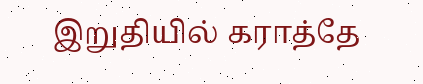இறுதியில் கராத்தே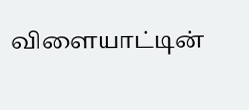விளையாட்டின்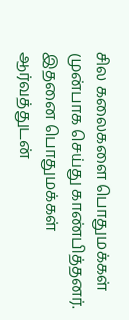சில கலைகளை பொதுமக்கள் முன்பாக செய்து காண்பித்தனர். இதனை பொதுமக்கள் ஆர்வத்துடன்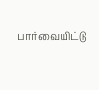பார்வையிட்டு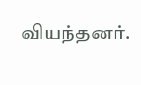வியந்தனர்.